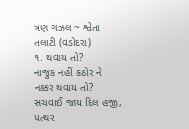ત્રણ ગઝલ ~ શ્વેતા તલાટી (વડોદરા)
૧. થવાય તો?
નાજુક નહીં કઠોર ને નક્કર થવાય તો?
સચવાઈ જાય દિલ હજી, પત્થર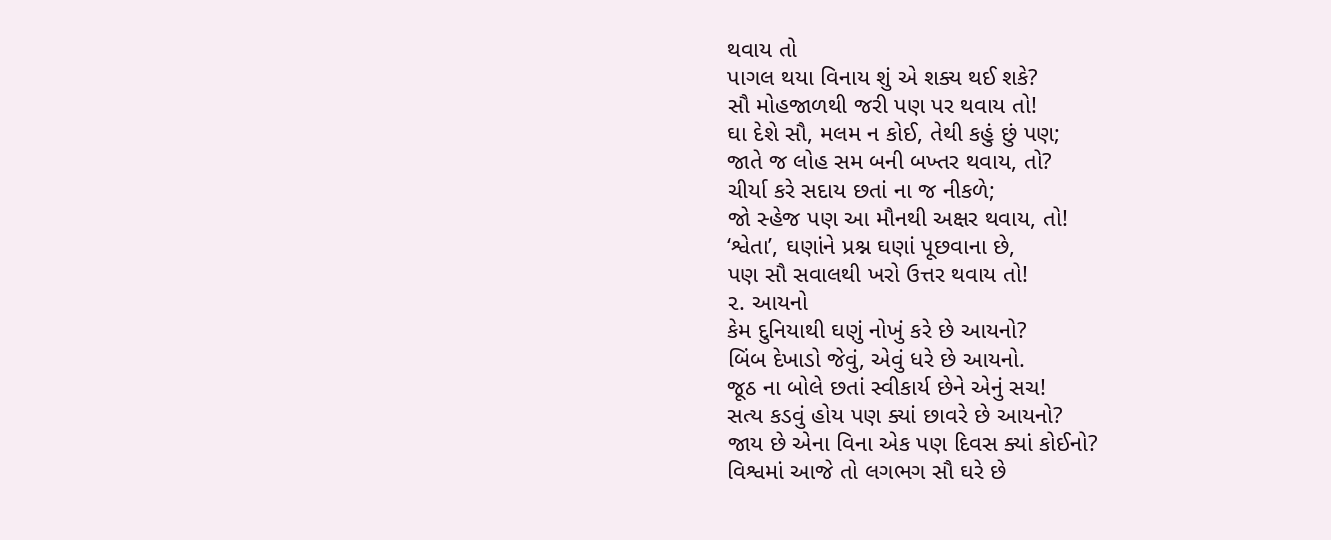થવાય તો
પાગલ થયા વિનાય શું એ શક્ય થઈ શકે?
સૌ મોહજાળથી જરી પણ પર થવાય તો!
ઘા દેશે સૌ, મલમ ન કોઈ, તેથી કહું છું પણ;
જાતે જ લોહ સમ બની બખ્તર થવાય, તો?
ચીર્યા કરે સદાય છતાં ના જ નીકળે;
જો સ્હેજ પણ આ મૌનથી અક્ષર થવાય, તો!
‘શ્વેતા’, ઘણાંને પ્રશ્ન ઘણાં પૂછવાના છે,
પણ સૌ સવાલથી ખરો ઉત્તર થવાય તો!
૨. આયનો
કેમ દુનિયાથી ઘણું નોખું કરે છે આયનો?
બિંબ દેખાડો જેવું, એવું ધરે છે આયનો.
જૂઠ ના બોલે છતાં સ્વીકાર્ય છેને એનું સચ!
સત્ય કડવું હોય પણ ક્યાં છાવરે છે આયનો?
જાય છે એના વિના એક પણ દિવસ ક્યાં કોઈનો?
વિશ્વમાં આજે તો લગભગ સૌ ઘરે છે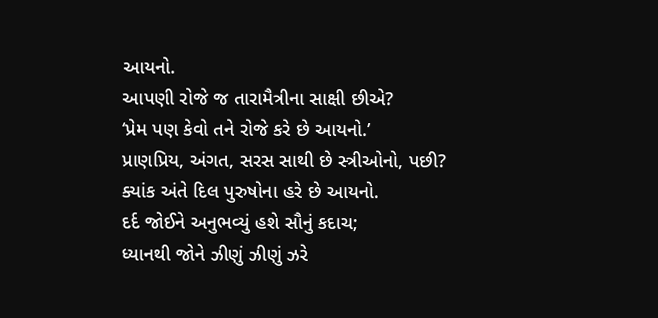આયનો.
આપણી રોજે જ તારામૈત્રીના સાક્ષી છીએ?
‘પ્રેમ પણ કેવો તને રોજે કરે છે આયનો.’
પ્રાણપ્રિય, અંગત, સરસ સાથી છે સ્ત્રીઓનો, પછી?
ક્યાંક અંતે દિલ પુરુષોના હરે છે આયનો.
દર્દ જોઈને અનુભવ્યું હશે સૌનું કદાચ;
ધ્યાનથી જોને ઝીણું ઝીણું ઝરે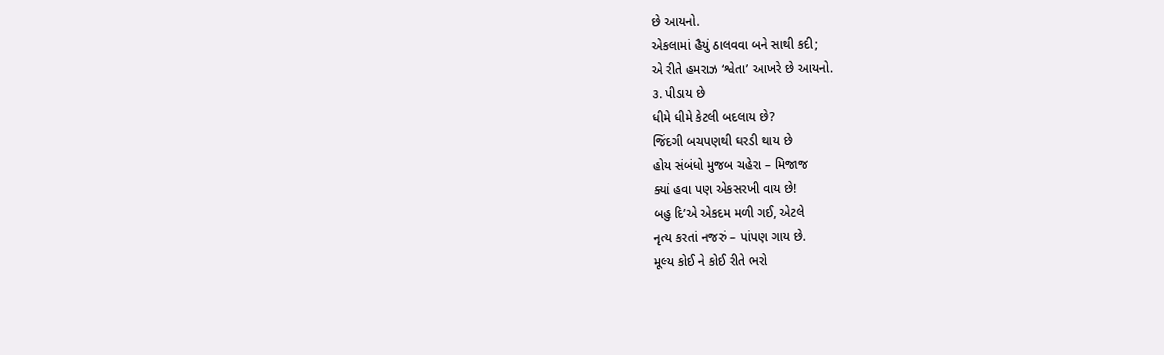છે આયનો.
એકલામાં હૈયું ઠાલવવા બને સાથી કદી;
એ રીતે હમરાઝ ‘શ્વેતા’ આખરે છે આયનો.
૩. પીડાય છે
ધીમે ધીમે કેટલી બદલાય છે?
જિંદગી બચપણથી ઘરડી થાય છે
હોય સંબંધો મુજબ ચહેરા – મિજાજ
ક્યાં હવા પણ એકસરખી વાય છે!
બહુ દિ’એ એકદમ મળી ગઈ, એટલે
નૃત્ય કરતાં નજરું – પાંપણ ગાય છે.
મૂલ્ય કોઈ ને કોઈ રીતે ભરો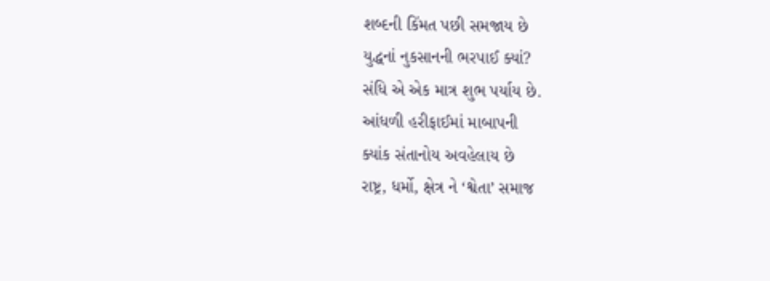શબ્દની કિંમત પછી સમજાય છે
યુદ્ધનાં નુકસાનની ભરપાઈ ક્યાં?
સંધિ એ એક માત્ર શુભ પર્યાય છે.
આંધળી હરીફાઈમાં માબાપની
ક્યાંક સંતાનોય અવહેલાય છે
રાષ્ટ્ર, ધર્મો, ક્ષેત્ર ને ‘શ્વેતા’ સમાજ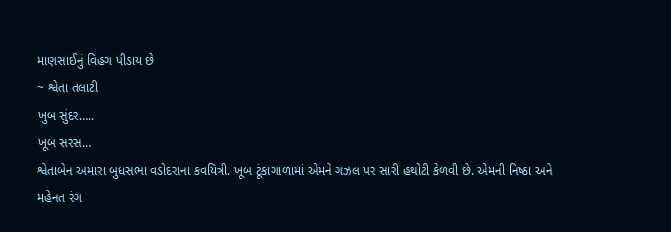માણસાઈનું વિહગ પીડાય છે
~ શ્વેતા તલાટી
ખુબ સુંદર…..
ખૂબ સરસ…
શ્વેતાબેન અમારા બુધસભા વડોદરાના કવયિત્રી. ખૂબ ટૂંકાગાળામાં એમને ગઝલ પર સારી હથોટી કેળવી છે. એમની નિષ્ઠા અને મહેનત રંગ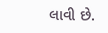લાવી છે.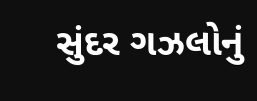સુંદર ગઝલોનું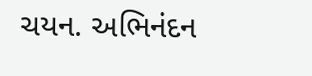ચયન. અભિનંદન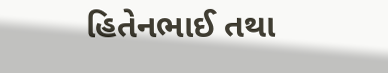હિતેનભાઈ તથા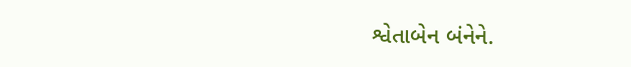શ્વેતાબેન બંનેને.